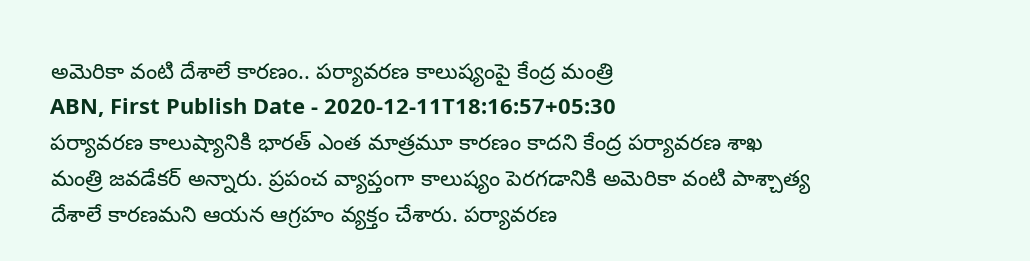అమెరికా వంటి దేశాలే కారణం.. పర్యావరణ కాలుష్యంపై కేంద్ర మంత్రి
ABN, First Publish Date - 2020-12-11T18:16:57+05:30
పర్యావరణ కాలుష్యానికి భారత్ ఎంత మాత్రమూ కారణం కాదని కేంద్ర పర్యావరణ శాఖ మంత్రి జవడేకర్ అన్నారు. ప్రపంచ వ్యాప్తంగా కాలుష్యం పెరగడానికి అమెరికా వంటి పాశ్చాత్య దేశాలే కారణమని ఆయన ఆగ్రహం వ్యక్తం చేశారు. పర్యావరణ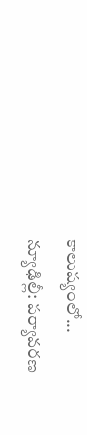కాలుష్యంలో...
న్యూఢిల్లీ: పర్యావరణ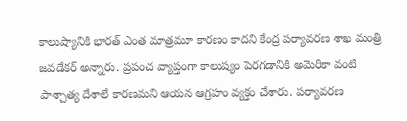కాలుష్యానికి భారత్ ఎంత మాత్రమూ కారణం కాదని కేంద్ర పర్యావరణ శాఖ మంత్రి జవడేకర్ అన్నారు. ప్రపంచ వ్యాప్తంగా కాలుష్యం పెరగడానికి అమెరికా వంటి పాశ్చాత్య దేశాలే కారణమని ఆయన ఆగ్రహం వ్యక్తం చేశారు. పర్యావరణ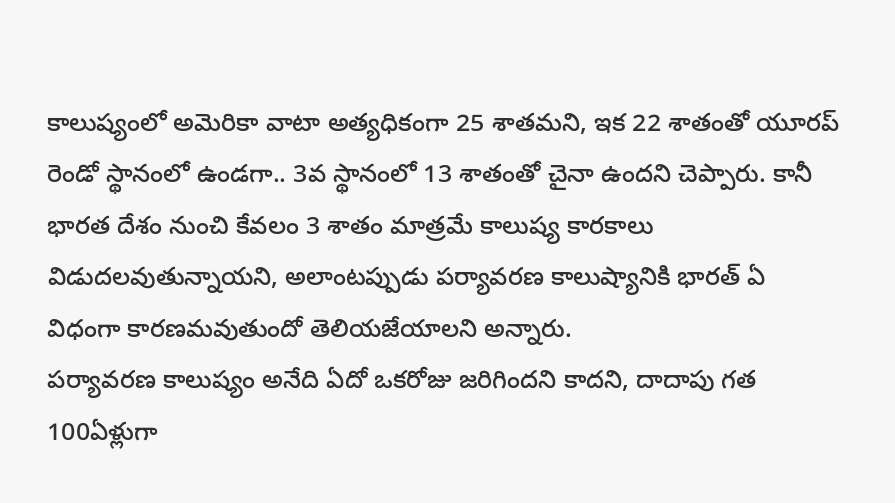కాలుష్యంలో అమెరికా వాటా అత్యధికంగా 25 శాతమని, ఇక 22 శాతంతో యూరప్ రెండో స్థానంలో ఉండగా.. 3వ స్థానంలో 13 శాతంతో చైనా ఉందని చెప్పారు. కానీ భారత దేశం నుంచి కేవలం 3 శాతం మాత్రమే కాలుష్య కారకాలు విడుదలవుతున్నాయని, అలాంటప్పుడు పర్యావరణ కాలుష్యానికి భారత్ ఏ విధంగా కారణమవుతుందో తెలియజేయాలని అన్నారు.
పర్యావరణ కాలుష్యం అనేది ఏదో ఒకరోజు జరిగిందని కాదని, దాదాపు గత 100ఏళ్లుగా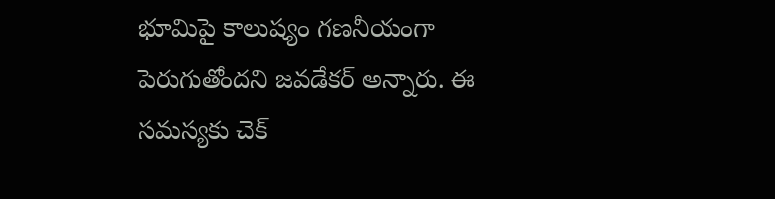భూమిపై కాలుష్యం గణనీయంగా పెరుగుతోందని జవడేకర్ అన్నారు. ఈ సమస్యకు చెక్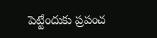పెట్టేందుకు ప్రపంచ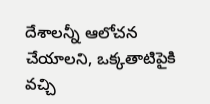దేశాలన్నీ ఆలోచన చేయాలని, ఒక్కతాటిపైకి వచ్చి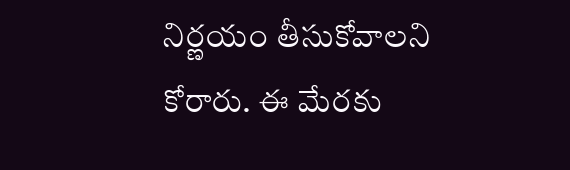నిర్ణయం తీసుకోవాలని కోరారు. ఈ మేరకు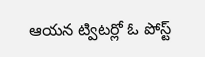ఆయన ట్విటర్లో ఓ పోస్ట్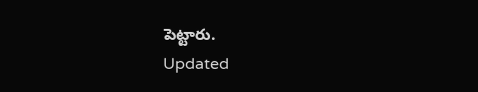పెట్టారు.
Updated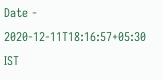Date - 2020-12-11T18:16:57+05:30 IST